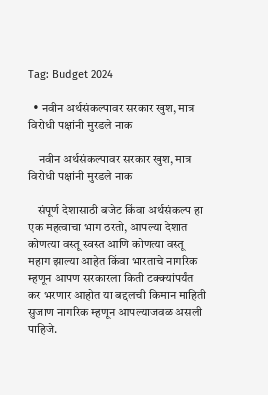Tag: Budget 2024

  • नवीन अर्थसंकल्पावर सरकार खुश, मात्र विरोधी पक्षांनी मुरडले नाक

    नवीन अर्थसंकल्पावर सरकार खुश, मात्र विरोधी पक्षांनी मुरडले नाक

    संपूर्ण देशासाठी बजेट किंवा अर्थसंकल्प हा एक महत्वाचा भाग ठरतो, आपल्या देशात कोणत्या वस्तू स्वस्त आणि कोणत्या वस्तू महाग झाल्या आहेत किंवा भारताचे नागरिक म्हणून आपण सरकारला किती टक्क्यांपर्यंत कर भरणार आहोत या बद्दलची किमान माहिती सुजाण नागरिक म्हणून आपल्याजवळ असली पाहिजे.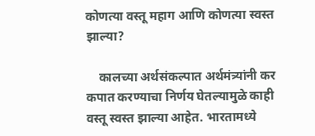कोणत्या वस्तू महाग आणि कोणत्या स्वस्त झाल्या?

    कालच्या अर्थसंकल्पात अर्थमंत्र्यांनी कर कपात करण्याचा निर्णय घेतल्यामुळे काही वस्तू स्वस्त झाल्या आहेत. भारतामध्ये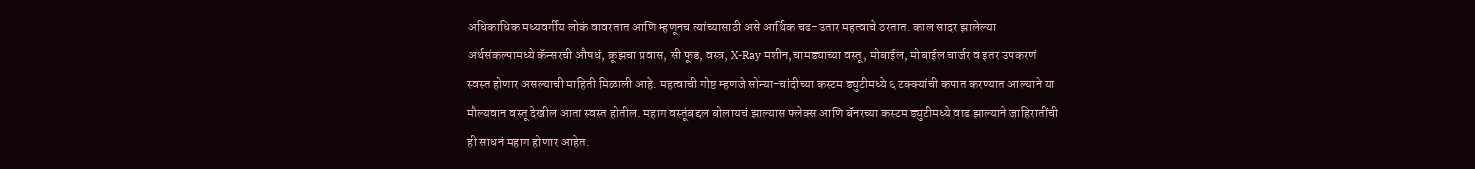अधिकाधिक मध्यवर्गीय लोकं वावरतात आणि म्हणूनच त्यांच्यासाठी असे आर्थिक चढ-उतार महत्वाचे ठरतात. काल सादर झालेल्या अर्थसंकल्पामध्ये कॅन्सरची औषधं, क्रूझचा प्रवास, सी फूड, वस्त्र, X-Ray मशीन,चामड्याच्या वस्तू, मोबाईल, मोबाईल चार्जर व इतर उपकरणं स्वस्त होणार असल्याची माहिती मिळाली आहे. महत्वाची गोष्ट म्हणजे सोन्या-चांदीच्या कस्टम ड्युटीमध्ये ६ टक्क्यांची कपात करण्यात आल्याने या मौल्यवान वस्तू देखील आता स्वस्त होतील. महाग वस्तूंबद्दल बोलायचं झाल्यास फ्लेक्स आणि बॅनरच्या कस्टम ड्युटीमध्ये वाढ झाल्याने जाहिरातींची  ही साधनं महाग होणार आहेत.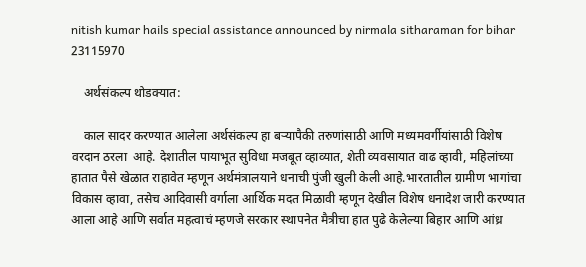nitish kumar hails special assistance announced by nirmala sitharaman for bihar 23115970

    अर्थसंकल्प थोडक्यात:

    काल सादर करण्यात आलेला अर्थसंकल्प हा बऱ्यापैकी तरुणांसाठी आणि मध्यमवर्गीयांसाठी विशेष वरदान ठरला  आहे. देशातील पायाभूत सुविधा मजबूत व्हाव्यात, शेती व्यवसायात वाढ व्हावी, महिलांच्या हातात पैसे खेळात राहावेत म्हणून अर्थमंत्रालयाने धनाची पुंजी खुली केली आहे.भारतातील ग्रामीण भागांचा विकास व्हावा, तसेच आदिवासी वर्गाला आर्थिक मदत मिळावी म्हणून देखील विशेष धनादेश जारी करण्यात आला आहे आणि सर्वात महत्वाचं म्हणजे सरकार स्थापनेत मैत्रीचा हात पुढे केलेल्या बिहार आणि आंध्र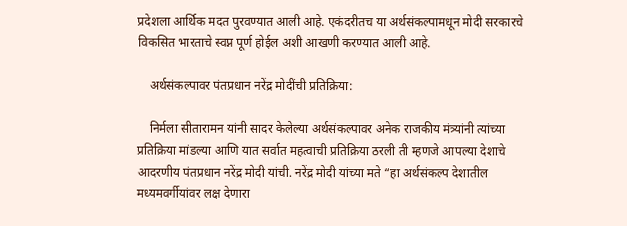प्रदेशला आर्थिक मदत पुरवण्यात आली आहे. एकंदरीतच या अर्थसंकल्पामधून मोदी सरकारचे विकसित भारताचे स्वप्न पूर्ण होईल अशी आखणी करण्यात आली आहे.

    अर्थसंकल्पावर पंतप्रधान नरेंद्र मोदींची प्रतिक्रिया:

    निर्मला सीतारामन यांनी सादर केलेल्या अर्थसंकल्पावर अनेक राजकीय मंत्र्यांनी त्यांच्या प्रतिक्रिया मांडल्या आणि यात सर्वात महत्वाची प्रतिक्रिया ठरली ती म्हणजे आपल्या देशाचे आदरणीय पंतप्रधान नरेंद्र मोदी यांची. नरेंद्र मोदी यांच्या मते “हा अर्थसंकल्प देशातील मध्यमवर्गीयांवर लक्ष देणारा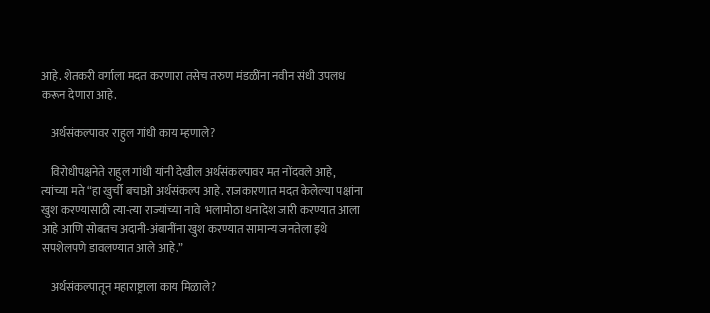आहे. शेतकरी वर्गाला मदत करणारा तसेच तरुण मंडळींना नवीन संधी उपलध करून देणारा आहे.

    अर्थसंकल्पावर राहुल गांधी काय म्हणाले?

    विरोधीपक्षनेते राहुल गांधी यांनी देखील अर्थसंकल्पावर मत नोंदवले आहे, त्यांच्या मते “हा खुर्ची बचाओ अर्थसंकल्प आहे. राजकारणात मदत केलेल्या पक्षांना खुश करण्यासाठी त्या-त्या राज्यांच्या नावे  भलामोठा धनादेश जारी करण्यात आला आहे आणि सोबतच अदानी-अंबानींना खुश करण्यात सामान्य जनतेला इथे सपशेलपणे डावलण्यात आले आहे.”

    अर्थसंकल्पातून महाराष्ट्राला काय मिळाले?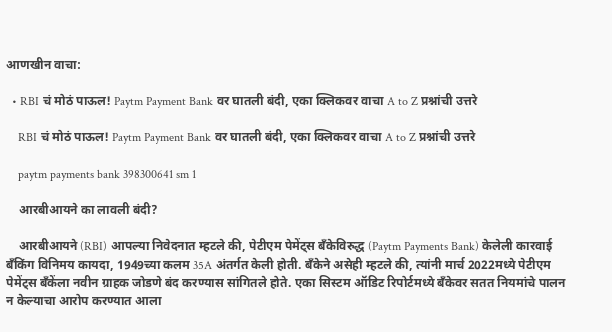आणखीन वाचा:

  • RBI चं मोठं पाऊल! Paytm Payment Bank वर घातली बंदी, एका क्लिकवर वाचा A to Z प्रश्नांची उत्तरे

    RBI चं मोठं पाऊल! Paytm Payment Bank वर घातली बंदी, एका क्लिकवर वाचा A to Z प्रश्नांची उत्तरे

    paytm payments bank 398300641 sm 1

    आरबीआयने का लावली बंदी?

    आरबीआयने (RBI) आपल्या निवेदनात म्हटले की, पेटीएम पेमेंट्स बँकेविरुद्ध (Paytm Payments Bank) केलेली कारवाई बँकिंग विनिमय कायदा, 1949च्या कलम 35A अंतर्गत केली होती. बँकेने असेही म्हटले की, त्यांनी मार्च 2022मध्ये पेटीएम पेमेंट्स बँकेंला नवीन ग्राहक जोडणे बंद करण्यास सांगितले होते. एका सिस्टम ऑडिट रिपोर्टमध्ये बँकेवर सतत नियमांचे पालन न केल्याचा आरोप करण्यात आला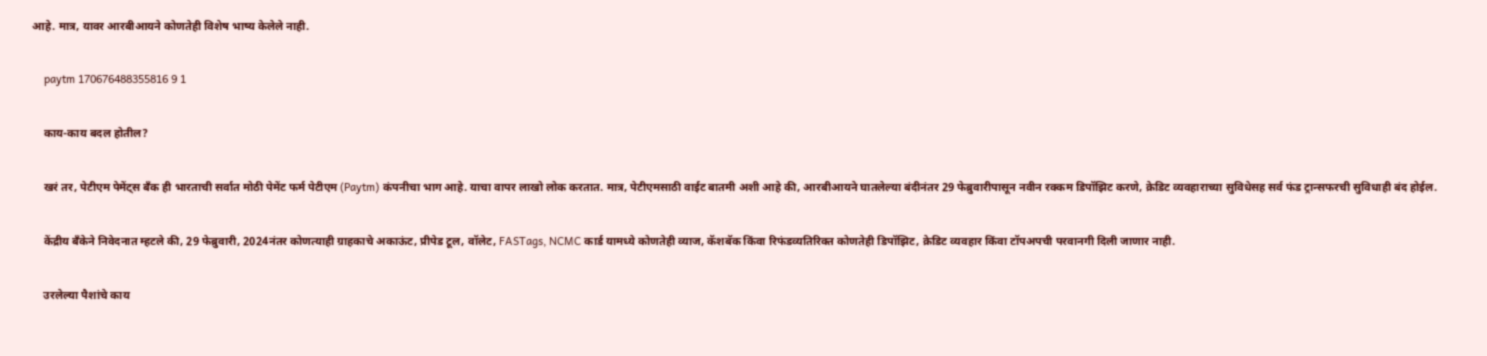आहे. मात्र, यावर आरबीआयने कोणतेही विशेष भाष्य केलेले नाही.

    paytm 170676488355816 9 1

    काय-काय बदल होतील?

    खरं तर, पेटीएम पेमेंट्स बँक ही भारताची सर्वात मोठी पेमेंट फर्म पेटीएम (Paytm) कंपनीचा भाग आहे. याचा वापर लाखो लोक करतात. मात्र, पेटीएमसाठी वाईट बातमी अशी आहे की, आरबीआयने घातलेल्या बंदीनंतर 29 फेब्रुवारीपासून नवीन रक्कम डिपॉझिट करणे, क्रेडिट व्यवहाराच्या सुविधेसह सर्व फंड ट्रान्सफरची सुविधाही बंद होईल.

    केंद्रीय बँकेने निवेदनात म्हटले की, 29 फेब्रुवारी, 2024नंतर कोणत्याही ग्राहकाचे अकाऊंट, प्रीपेड टूल, वॉलेट, FASTags, NCMC कार्ड यामध्ये कोणतेही व्याज, कॅशबॅक किंवा रिफंडव्यतिरिक्त कोणतेही डिपॉझिट, क्रेडिट व्यवहार किंवा टॉपअपची परवानगी दिली जाणार नाही.

    उरलेल्या पैशांचे काय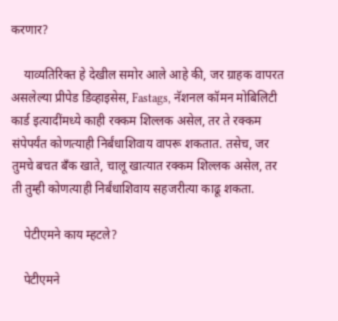करणार?

    याव्यतिरिक्त हे देखील समोर आले आहे की, जर ग्राहक वापरत असलेल्या प्रीपेड डिव्हाइसेस, Fastags, नॅशनल कॉमन मोबिलिटी कार्ड इत्यादींमध्ये काही रक्कम शिल्लक असेल, तर ते रक्कम संपेपर्यंत कोणत्याही निर्बंधाशिवाय वापरू शकतात. तसेच, जर तुमचे बचत बँक खाते, चालू खात्यात रक्कम शिल्लक असेल, तर ती तुम्ही कोणत्याही निर्बंधाशिवाय सहजरीत्या काढू शकता.

    पेटीएमने काय म्हटले?

    पेटीएमने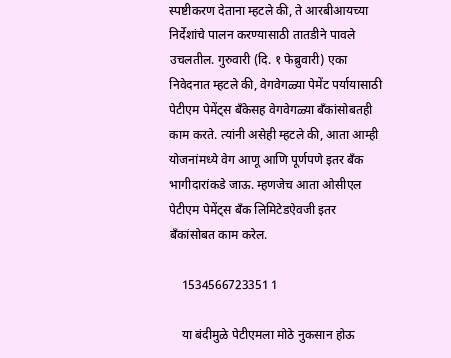स्पष्टीकरण देताना म्हटले की, ते आरबीआयच्या निर्देशांचे पालन करण्यासाठी तातडीने पावले उचलतील. गुरुवारी (दि. १ फेब्रुवारी) एका निवेदनात म्हटले की, वेगवेगळ्या पेमेंट पर्यायासाठी पेटीएम पेमेंट्स बँकेसह वेगवेगळ्या बँकांसोबतही काम करते. त्यांनी असेही म्हटले की, आता आम्ही योजनांमध्ये वेग आणू आणि पूर्णपणे इतर बँक भागीदारांकडे जाऊ. म्हणजेच आता ओसीएल पेटीएम पेमेंट्स बँक लिमिटेडऐवजी इतर बँकांसोबत काम करेल.

    1534566723351 1

    या बंदीमुळे पेटीएमला मोठे नुकसान होऊ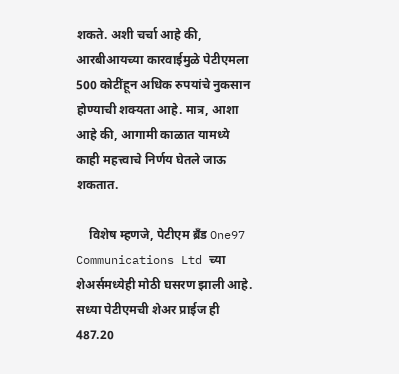शकते. अशी चर्चा आहे की, आरबीआयच्या कारवाईमुळे पेटीएमला 500 कोटींहून अधिक रुपयांचे नुकसान होण्याची शक्यता आहे. मात्र, आशा आहे की, आगामी काळात यामध्ये काही महत्त्वाचे निर्णय घेतले जाऊ शकतात.

    विशेष म्हणजे, पेटीएम ब्रँड One97 Communications Ltd च्या शेअर्समध्येही मोठी घसरण झाली आहे. सध्या पेटीएमची शेअर प्राईज ही 487.20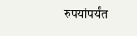रुपयांपर्यंत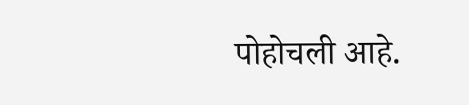पोहोचली आहे.